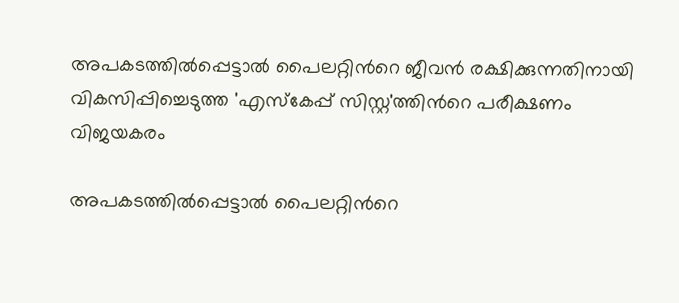അപകടത്തിൽപ്പെട്ടാൽ പൈലറ്റിന്‍റെ ജീവൻ രക്ഷിക്കുന്നതിനായി വികസിപ്പിച്ചെടുത്ത 'എസ്‌കേപ്പ് സിസ്റ്റ'ത്തിന്‍റെ പരീക്ഷണം വിജയകരം

അപകടത്തിൽപ്പെട്ടാൽ പൈലറ്റിന്‍റെ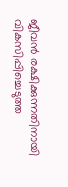ജീവൻ രക്ഷിക്കുന്നതിനായി വികസിപ്പിച്ചെടുത്ത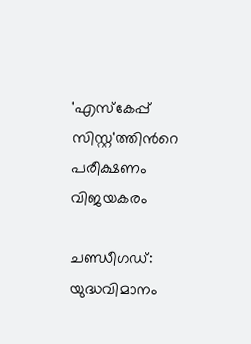'എസ്‌കേപ്പ് സിസ്റ്റ'ത്തിന്‍റെ പരീക്ഷണം വിജയകരം

ചണ്ഡീഗഡ്: യുദ്ധവിമാനം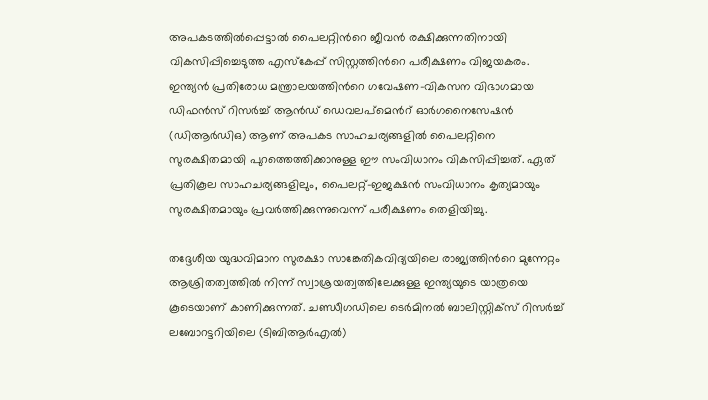അപകടത്തിൽപ്പെട്ടാൽ പൈലറ്റിന്‍റെ ജീവൻ രക്ഷിക്കുന്നതിനായി വികസിപ്പിച്ചെടുത്ത എസ്‌കേപ്പ് സിസ്റ്റത്തിന്‍റെ പരീക്ഷണം വിജയകരം. ഇന്ത്യൻ പ്രതിരോധ മന്ത്രാലയത്തിന്‍റെ ഗവേഷണ-വികസന വിഭാഗമായ ഡിഫൻസ് റിസർച്ച് ആൻഡ് ഡെവലപ്‌മെന്‍റ് ഓർഗനൈസേഷൻ (ഡിആർഡിഒ) ആണ് അപകട സാഹചര്യങ്ങളിൽ പൈലറ്റിനെ സുരക്ഷിതമായി പുറത്തെത്തിക്കാനുള്ള ഈ സംവിധാനം വികസിപ്പിച്ചത്. ഏത് പ്രതികൂല സാഹചര്യങ്ങളിലും, പൈലറ്റ്-ഇജക്ഷൻ സംവിധാനം കൃത്യമായും സുരക്ഷിതമായും പ്രവർത്തിക്കുന്നുവെന്ന് പരീക്ഷണം തെളിയിച്ചു.

തദ്ദേശീയ യുദ്ധവിമാന സുരക്ഷാ സാങ്കേതികവിദ്യയിലെ രാജ്യത്തിന്‍റെ മുന്നേറ്റം ആശ്രിതത്വത്തിൽ നിന്ന് സ്വാശ്രയത്വത്തിലേക്കുള്ള ഇന്ത്യയുടെ യാത്രയെ കൂടെയാണ് കാണിക്കുന്നത്. ചണ്ഡീഗഡിലെ ടെർമിനൽ ബാലിസ്റ്റിക്‌സ് റിസർച്ച് ലബോറട്ടറിയിലെ (ടിബിആർഎൽ)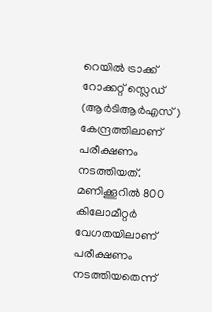റെയിൽ ട്രാക്ക് റോക്കറ്റ് സ്ലെഡ് (ആർടിആർഎസ്) കേന്ദ്രത്തിലാണ് പരീക്ഷണം നടത്തിയത്. മണിക്കൂറിൽ 800 കിലോമീറ്റർ വേഗതയിലാണ് പരീക്ഷണം നടത്തിയതെന്ന്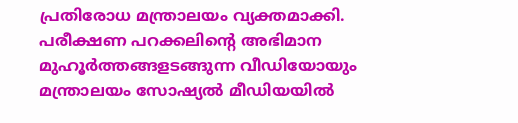പ്രതിരോധ മന്ത്രാലയം വ്യക്തമാക്കി. പരീക്ഷണ പറക്കലിന്‍റെ അഭിമാന മുഹൂർത്തങ്ങളടങ്ങുന്ന വീഡിയോയും മന്ത്രാലയം സോഷ്യൽ മീഡിയയിൽ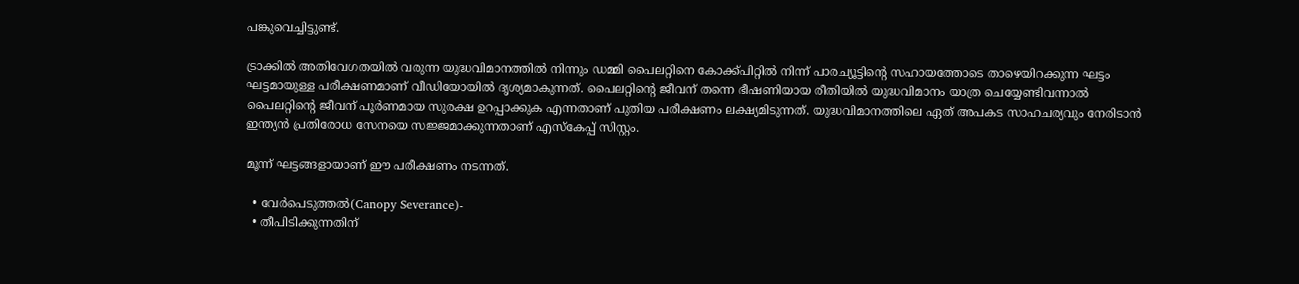പങ്കുവെച്ചിട്ടുണ്ട്.

ട്രാക്കിൽ അതിവേഗതയിൽ വരുന്ന യുദ്ധവിമാനത്തിൽ നിന്നും ഡമ്മി പൈലറ്റിനെ കോക്ക്പിറ്റിൽ നിന്ന് പാരച്യൂട്ടിന്‍റെ സഹായത്തോടെ താഴെയിറക്കുന്ന ഘട്ടം ഘട്ടമായുള്ള പരീക്ഷണമാണ് വീഡിയോയിൽ ദൃശ്യമാകുന്നത്. പൈലറ്റിന്‍റെ ജീവന് തന്നെ ഭീഷണിയായ രീതിയിൽ യുദ്ധവിമാനം യാത്ര ചെയ്യേണ്ടിവന്നാൽ പൈലറ്റിന്‍റെ ജീവന് പൂർണമായ സുരക്ഷ ഉറപ്പാക്കുക എന്നതാണ് പുതിയ പരീക്ഷണം ലക്ഷ്യമിടുന്നത്. യുദ്ധവിമാനത്തിലെ ഏത് അപകട സാഹചര്യവും നേരിടാൻ ഇന്ത്യൻ പ്രതിരോധ സേനയെ സജ്ജമാക്കുന്നതാണ് എസ്‌കേപ്പ് സിസ്റ്റം.

മൂന്ന് ഘട്ടങ്ങളായാണ് ഈ പരീക്ഷണം നടന്നത്.

  • വേർപെടുത്തൽ(Canopy Severance)-
  • തീപിടിക്കുന്നതിന്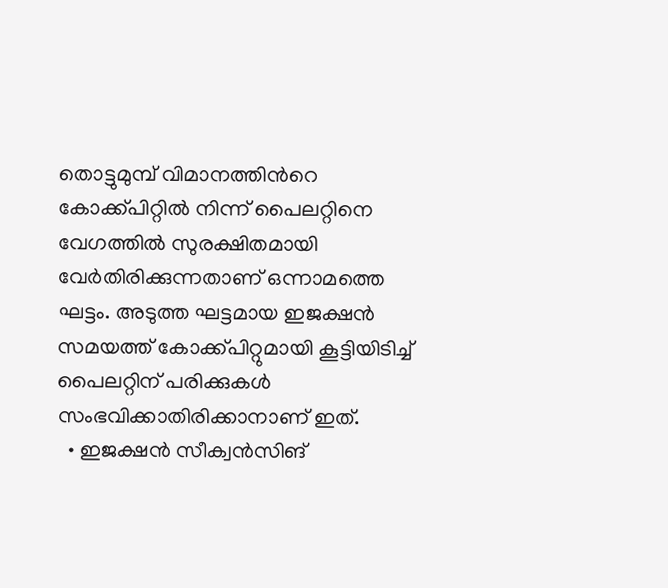തൊട്ടുമുമ്പ് വിമാനത്തിന്‍റെ കോക്ക്പിറ്റിൽ നിന്ന് പൈലറ്റിനെ വേഗത്തിൽ സുരക്ഷിതമായി വേർതിരിക്കുന്നതാണ് ഒന്നാമത്തെ ഘട്ടം. അടുത്ത ഘട്ടമായ ഇജക്ഷൻ സമയത്ത് കോക്ക്പിറ്റുമായി കൂട്ടിയിടിച്ച് പൈലറ്റിന് പരിക്കുകൾ സംഭവിക്കാതിരിക്കാനാണ് ഇത്.
  • ഇജക്ഷൻ സീക്വൻസിങ്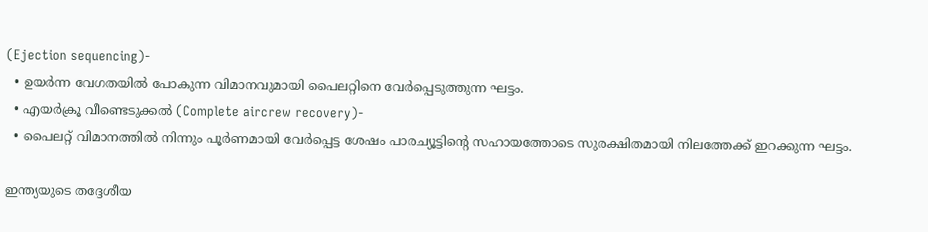(Ejection sequencing)-
  • ഉയർന്ന വേഗതയിൽ പോകുന്ന വിമാനവുമായി പൈലറ്റിനെ വേർപ്പെടുത്തുന്ന ഘട്ടം.
  • എയർക്രൂ വീണ്ടെടുക്കൽ (Complete aircrew recovery)-
  • പൈലറ്റ് വിമാനത്തിൽ നിന്നും പൂർണമായി വേർപ്പെട്ട ശേഷം പാരച്യൂട്ടിന്‍റെ സഹായത്തോടെ സുരക്ഷിതമായി നിലത്തേക്ക് ഇറക്കുന്ന ഘട്ടം.

ഇന്ത്യയുടെ തദ്ദേശീയ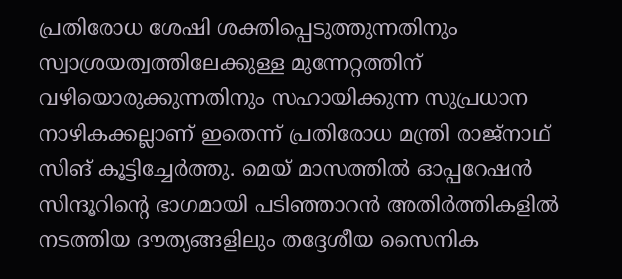പ്രതിരോധ ശേഷി ശക്തിപ്പെടുത്തുന്നതിനും സ്വാശ്രയത്വത്തിലേക്കുള്ള മുന്നേറ്റത്തിന് വഴിയൊരുക്കുന്നതിനും സഹായിക്കുന്ന സുപ്രധാന നാഴികക്കല്ലാണ് ഇതെന്ന് പ്രതിരോധ മന്ത്രി രാജ്‌നാഥ് സിങ് കൂട്ടിച്ചേർത്തു. മെയ് മാസത്തിൽ ഓപ്പറേഷൻ സിന്ദൂറിന്‍റെ ഭാഗമായി പടിഞ്ഞാറൻ അതിർത്തികളിൽ നടത്തിയ ദൗത്യങ്ങളിലും തദ്ദേശീയ സൈനിക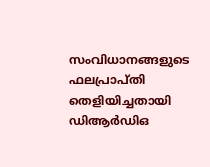സംവിധാനങ്ങളുടെ ഫലപ്രാപ്‌തി തെളിയിച്ചതായി ഡിആർഡിഒ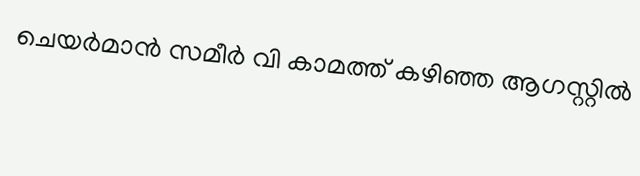ചെയർമാൻ സമീർ വി കാമത്ത് കഴിഞ്ഞ ആഗസ്റ്റിൽ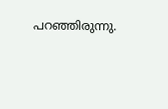പറഞ്ഞിരുന്നു.